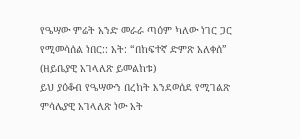የዔሣው ምሬት አንድ መራራ ጣዕም ካለው ነገር ጋር የሚመሳሰል ነበር:: አት: “በከፍተኛ ድምጽ አለቀሰ” (ዘይቤያዊ አገላለጽ ይመልከቱ)
ይህ ያዕቆብ የዔሣውን በረከት እንደወሰደ የሚገልጽ ምሳሌያዊ አገላለጽ ነው አት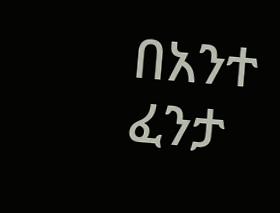በአንተ ፈንታ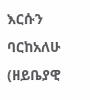እርሱን ባርከአለሁ (ዘይቤያዊ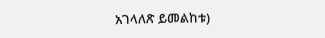አገላለጽ ይመልከቱ)